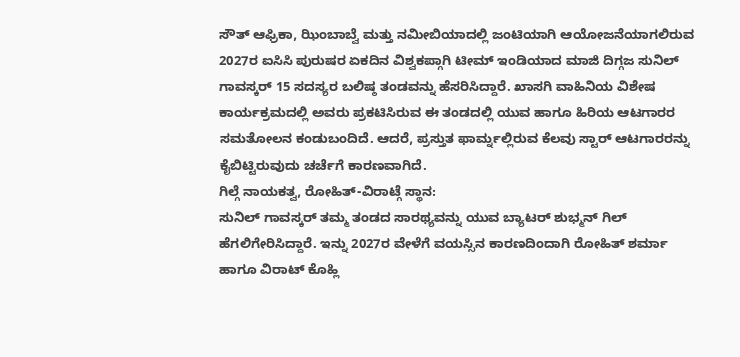ಸೌತ್ ಆಫ್ರಿಕಾ, ಝಿಂಬಾಬ್ವೆ ಮತ್ತು ನಮೀಬಿಯಾದಲ್ಲಿ ಜಂಟಿಯಾಗಿ ಆಯೋಜನೆಯಾಗಲಿರುವ 2027ರ ಐಸಿಸಿ ಪುರುಷರ ಏಕದಿನ ವಿಶ್ವಕಪ್ಗಾಗಿ ಟೀಮ್ ಇಂಡಿಯಾದ ಮಾಜಿ ದಿಗ್ಗಜ ಸುನಿಲ್ ಗಾವಸ್ಕರ್ 15 ಸದಸ್ಯರ ಬಲಿಷ್ಠ ತಂಡವನ್ನು ಹೆಸರಿಸಿದ್ದಾರೆ. ಖಾಸಗಿ ವಾಹಿನಿಯ ವಿಶೇಷ ಕಾರ್ಯಕ್ರಮದಲ್ಲಿ ಅವರು ಪ್ರಕಟಿಸಿರುವ ಈ ತಂಡದಲ್ಲಿ ಯುವ ಹಾಗೂ ಹಿರಿಯ ಆಟಗಾರರ ಸಮತೋಲನ ಕಂಡುಬಂದಿದೆ. ಆದರೆ, ಪ್ರಸ್ತುತ ಫಾರ್ಮ್ನಲ್ಲಿರುವ ಕೆಲವು ಸ್ಟಾರ್ ಆಟಗಾರರನ್ನು ಕೈಬಿಟ್ಟಿರುವುದು ಚರ್ಚೆಗೆ ಕಾರಣವಾಗಿದೆ.
ಗಿಲ್ಗೆ ನಾಯಕತ್ವ, ರೋಹಿತ್-ವಿರಾಟ್ಗೆ ಸ್ಥಾನ:
ಸುನಿಲ್ ಗಾವಸ್ಕರ್ ತಮ್ಮ ತಂಡದ ಸಾರಥ್ಯವನ್ನು ಯುವ ಬ್ಯಾಟರ್ ಶುಭ್ಮನ್ ಗಿಲ್ ಹೆಗಲಿಗೇರಿಸಿದ್ದಾರೆ. ಇನ್ನು 2027ರ ವೇಳೆಗೆ ವಯಸ್ಸಿನ ಕಾರಣದಿಂದಾಗಿ ರೋಹಿತ್ ಶರ್ಮಾ ಹಾಗೂ ವಿರಾಟ್ ಕೊಹ್ಲಿ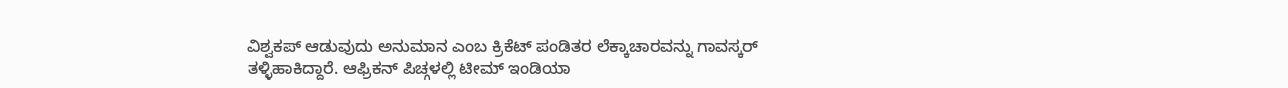ವಿಶ್ವಕಪ್ ಆಡುವುದು ಅನುಮಾನ ಎಂಬ ಕ್ರಿಕೆಟ್ ಪಂಡಿತರ ಲೆಕ್ಕಾಚಾರವನ್ನು ಗಾವಸ್ಕರ್ ತಳ್ಳಿಹಾಕಿದ್ದಾರೆ. ಆಫ್ರಿಕನ್ ಪಿಚ್ಗಳಲ್ಲಿ ಟೀಮ್ ಇಂಡಿಯಾ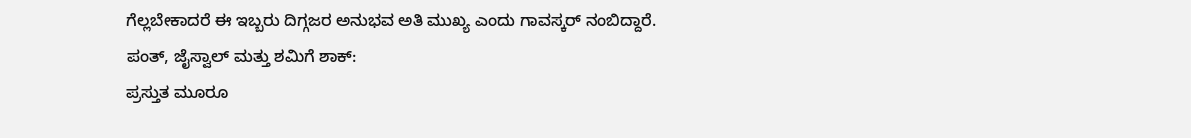ಗೆಲ್ಲಬೇಕಾದರೆ ಈ ಇಬ್ಬರು ದಿಗ್ಗಜರ ಅನುಭವ ಅತಿ ಮುಖ್ಯ ಎಂದು ಗಾವಸ್ಕರ್ ನಂಬಿದ್ದಾರೆ.
ಪಂತ್, ಜೈಸ್ವಾಲ್ ಮತ್ತು ಶಮಿಗೆ ಶಾಕ್:
ಪ್ರಸ್ತುತ ಮೂರೂ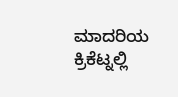ಮಾದರಿಯ ಕ್ರಿಕೆಟ್ನಲ್ಲಿ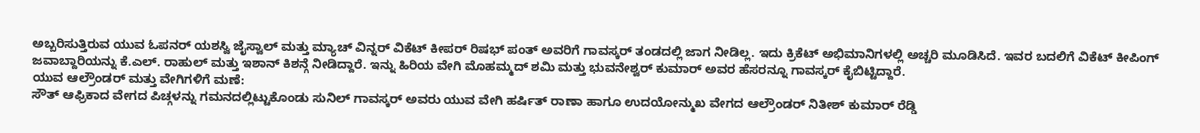ಅಬ್ಬರಿಸುತ್ತಿರುವ ಯುವ ಓಪನರ್ ಯಶಸ್ವಿ ಜೈಸ್ವಾಲ್ ಮತ್ತು ಮ್ಯಾಚ್ ವಿನ್ನರ್ ವಿಕೆಟ್ ಕೀಪರ್ ರಿಷಭ್ ಪಂತ್ ಅವರಿಗೆ ಗಾವಸ್ಕರ್ ತಂಡದಲ್ಲಿ ಜಾಗ ನೀಡಿಲ್ಲ. ಇದು ಕ್ರಿಕೆಟ್ ಅಭಿಮಾನಿಗಳಲ್ಲಿ ಅಚ್ಚರಿ ಮೂಡಿಸಿದೆ. ಇವರ ಬದಲಿಗೆ ವಿಕೆಟ್ ಕೀಪಿಂಗ್ ಜವಾಬ್ದಾರಿಯನ್ನು ಕೆ.ಎಲ್. ರಾಹುಲ್ ಮತ್ತು ಇಶಾನ್ ಕಿಶನ್ಗೆ ನೀಡಿದ್ದಾರೆ. ಇನ್ನು ಹಿರಿಯ ವೇಗಿ ಮೊಹಮ್ಮದ್ ಶಮಿ ಮತ್ತು ಭುವನೇಶ್ವರ್ ಕುಮಾರ್ ಅವರ ಹೆಸರನ್ನೂ ಗಾವಸ್ಕರ್ ಕೈಬಿಟ್ಟಿದ್ದಾರೆ.
ಯುವ ಆಲ್ರೌಂಡರ್ ಮತ್ತು ವೇಗಿಗಳಿಗೆ ಮಣೆ:
ಸೌತ್ ಆಫ್ರಿಕಾದ ವೇಗದ ಪಿಚ್ಗಳನ್ನು ಗಮನದಲ್ಲಿಟ್ಟುಕೊಂಡು ಸುನಿಲ್ ಗಾವಸ್ಕರ್ ಅವರು ಯುವ ವೇಗಿ ಹರ್ಷಿತ್ ರಾಣಾ ಹಾಗೂ ಉದಯೋನ್ಮುಖ ವೇಗದ ಆಲ್ರೌಂಡರ್ ನಿತೀಶ್ ಕುಮಾರ್ ರೆಡ್ಡಿ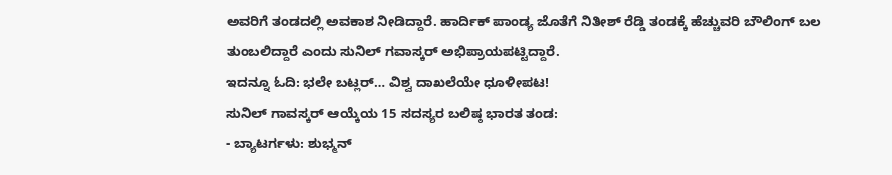ಅವರಿಗೆ ತಂಡದಲ್ಲಿ ಅವಕಾಶ ನೀಡಿದ್ದಾರೆ. ಹಾರ್ದಿಕ್ ಪಾಂಡ್ಯ ಜೊತೆಗೆ ನಿತೀಶ್ ರೆಡ್ಡಿ ತಂಡಕ್ಕೆ ಹೆಚ್ಚುವರಿ ಬೌಲಿಂಗ್ ಬಲ ತುಂಬಲಿದ್ದಾರೆ ಎಂದು ಸುನಿಲ್ ಗವಾಸ್ಕರ್ ಅಭಿಪ್ರಾಯಪಟ್ಟಿದ್ದಾರೆ.
ಇದನ್ನೂ ಓದಿ: ಭಲೇ ಬಟ್ಲರ್… ವಿಶ್ವ ದಾಖಲೆಯೇ ಧೂಳೀಪಟ!
ಸುನಿಲ್ ಗಾವಸ್ಕರ್ ಆಯ್ಕೆಯ 15 ಸದಸ್ಯರ ಬಲಿಷ್ಠ ಭಾರತ ತಂಡ:
- ಬ್ಯಾಟರ್ಗಳು: ಶುಭ್ಮನ್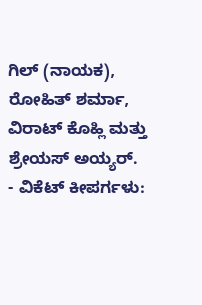ಗಿಲ್ (ನಾಯಕ), ರೋಹಿತ್ ಶರ್ಮಾ, ವಿರಾಟ್ ಕೊಹ್ಲಿ ಮತ್ತು ಶ್ರೇಯಸ್ ಅಯ್ಯರ್.
- ವಿಕೆಟ್ ಕೀಪರ್ಗಳು: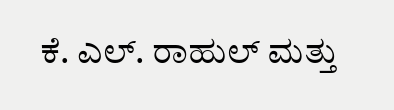ಕೆ. ಎಲ್. ರಾಹುಲ್ ಮತ್ತು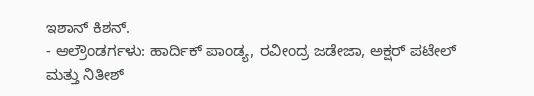ಇಶಾನ್ ಕಿಶನ್.
- ಆಲ್ರೌಂಡರ್ಗಳು: ಹಾರ್ದಿಕ್ ಪಾಂಡ್ಯ, ರವೀಂದ್ರ ಜಡೇಜಾ, ಅಕ್ಷರ್ ಪಟೇಲ್ ಮತ್ತು ನಿತೀಶ್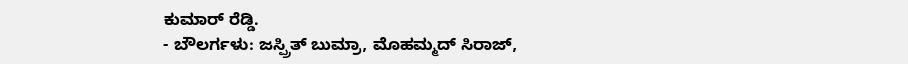ಕುಮಾರ್ ರೆಡ್ಡಿ.
- ಬೌಲರ್ಗಳು: ಜಸ್ಪ್ರಿತ್ ಬುಮ್ರಾ, ಮೊಹಮ್ಮದ್ ಸಿರಾಜ್,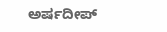ಅರ್ಷದೀಪ್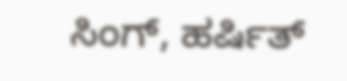ಸಿಂಗ್, ಹರ್ಷಿತ್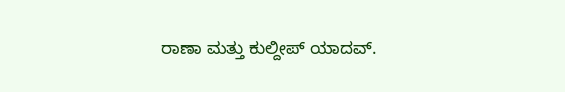ರಾಣಾ ಮತ್ತು ಕುಲ್ದೀಪ್ ಯಾದವ್.